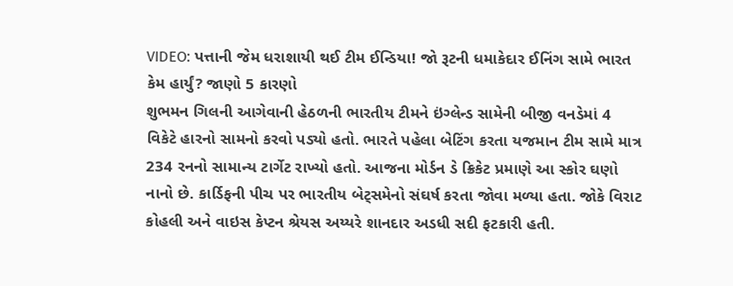VIDEO: પત્તાની જેમ ધરાશાયી થઈ ટીમ ઈન્ડિયા! જો રૂટની ધમાકેદાર ઈનિંગ સામે ભારત કેમ હાર્યું? જાણો 5 કારણો
શુભમન ગિલની આગેવાની હેઠળની ભારતીય ટીમને ઇંગ્લેન્ડ સામેની બીજી વનડેમાં 4 વિકેટે હારનો સામનો કરવો પડ્યો હતો. ભારતે પહેલા બેટિંગ કરતા યજમાન ટીમ સામે માત્ર 234 રનનો સામાન્ય ટાર્ગેટ રાખ્યો હતો. આજના મોર્ડન ડે ક્રિકેટ પ્રમાણે આ સ્કોર ઘણો નાનો છે. કાર્ડિફની પીચ પર ભારતીય બેટ્સમેનો સંઘર્ષ કરતા જોવા મળ્યા હતા. જોકે વિરાટ કોહલી અને વાઇસ કેપ્ટન શ્રેયસ અય્યરે શાનદાર અડધી સદી ફટકારી હતી.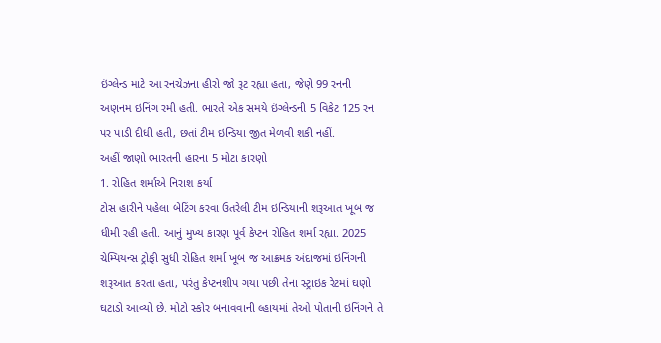ઇંગ્લેન્ડ માટે આ રનચેઝના હીરો જો રૂટ રહ્યા હતા, જેણે 99 રનની અણનમ ઇનિંગ રમી હતી. ભારતે એક સમયે ઇંગ્લેન્ડની 5 વિકેટ 125 રન પર પાડી દીધી હતી, છતાં ટીમ ઇન્ડિયા જીત મેળવી શકી નહીં.
અહીં જાણો ભારતની હારના 5 મોટા કારણો
1. રોહિત શર્માએ નિરાશ કર્યા
ટોસ હારીને પહેલા બેટિંગ કરવા ઉતરેલી ટીમ ઇન્ડિયાની શરૂઆત ખૂબ જ ધીમી રહી હતી. આનું મુખ્ય કારણ પૂર્વ કેપ્ટન રોહિત શર્મા રહ્યા. 2025 ચેમ્પિયન્સ ટ્રોફી સુધી રોહિત શર્મા ખૂબ જ આક્રમક અંદાજમાં ઇનિંગની શરૂઆત કરતા હતા, પરંતુ કેપ્ટનશીપ ગયા પછી તેના સ્ટ્રાઇક રેટમાં ઘણો ઘટાડો આવ્યો છે. મોટો સ્કોર બનાવવાની લ્હાયમાં તેઓ પોતાની ઇનિંગને તે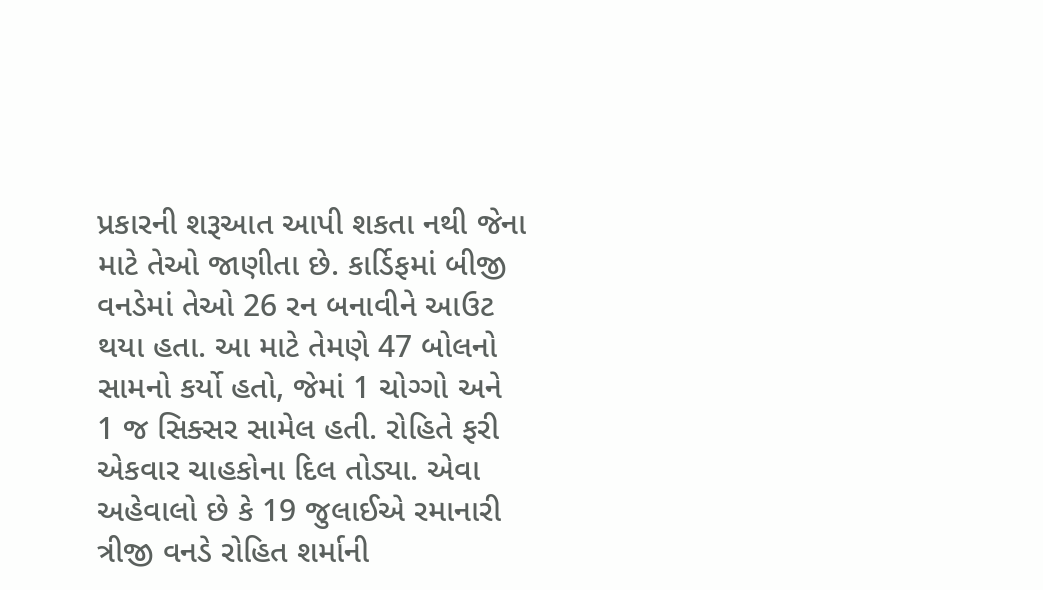પ્રકારની શરૂઆત આપી શકતા નથી જેના માટે તેઓ જાણીતા છે. કાર્ડિફમાં બીજી વનડેમાં તેઓ 26 રન બનાવીને આઉટ થયા હતા. આ માટે તેમણે 47 બોલનો સામનો કર્યો હતો, જેમાં 1 ચોગ્ગો અને 1 જ સિક્સર સામેલ હતી. રોહિતે ફરી એકવાર ચાહકોના દિલ તોડ્યા. એવા અહેવાલો છે કે 19 જુલાઈએ રમાનારી ત્રીજી વનડે રોહિત શર્માની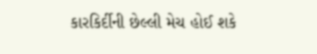કારકિર્દીની છેલ્લી મેચ હોઈ શકે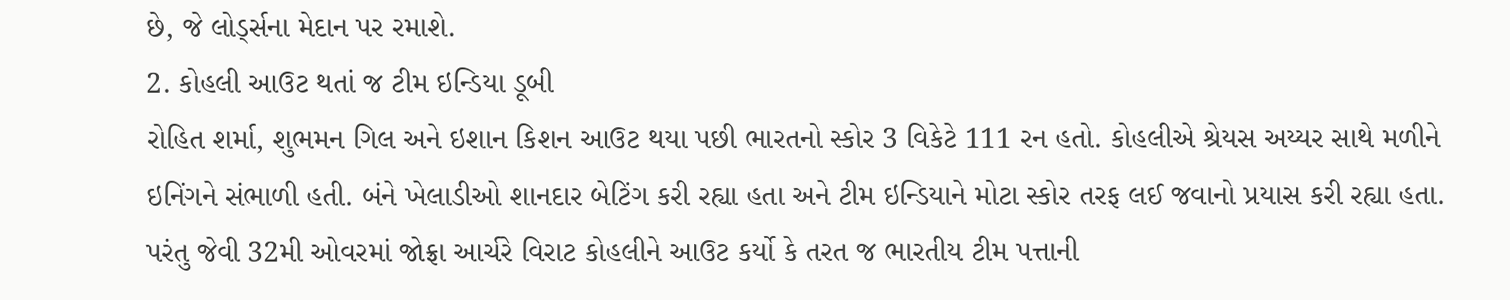છે, જે લોર્ડ્સના મેદાન પર રમાશે.
2. કોહલી આઉટ થતાં જ ટીમ ઇન્ડિયા ડૂબી
રોહિત શર્મા, શુભમન ગિલ અને ઇશાન કિશન આઉટ થયા પછી ભારતનો સ્કોર 3 વિકેટે 111 રન હતો. કોહલીએ શ્રેયસ અય્યર સાથે મળીને ઇનિંગને સંભાળી હતી. બંને ખેલાડીઓ શાનદાર બેટિંગ કરી રહ્યા હતા અને ટીમ ઇન્ડિયાને મોટા સ્કોર તરફ લઈ જવાનો પ્રયાસ કરી રહ્યા હતા. પરંતુ જેવી 32મી ઓવરમાં જોફ્રા આર્ચરે વિરાટ કોહલીને આઉટ કર્યો કે તરત જ ભારતીય ટીમ પત્તાની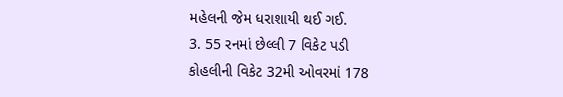મહેલની જેમ ધરાશાયી થઈ ગઈ.
3. 55 રનમાં છેલ્લી 7 વિકેટ પડી
કોહલીની વિકેટ 32મી ઓવરમાં 178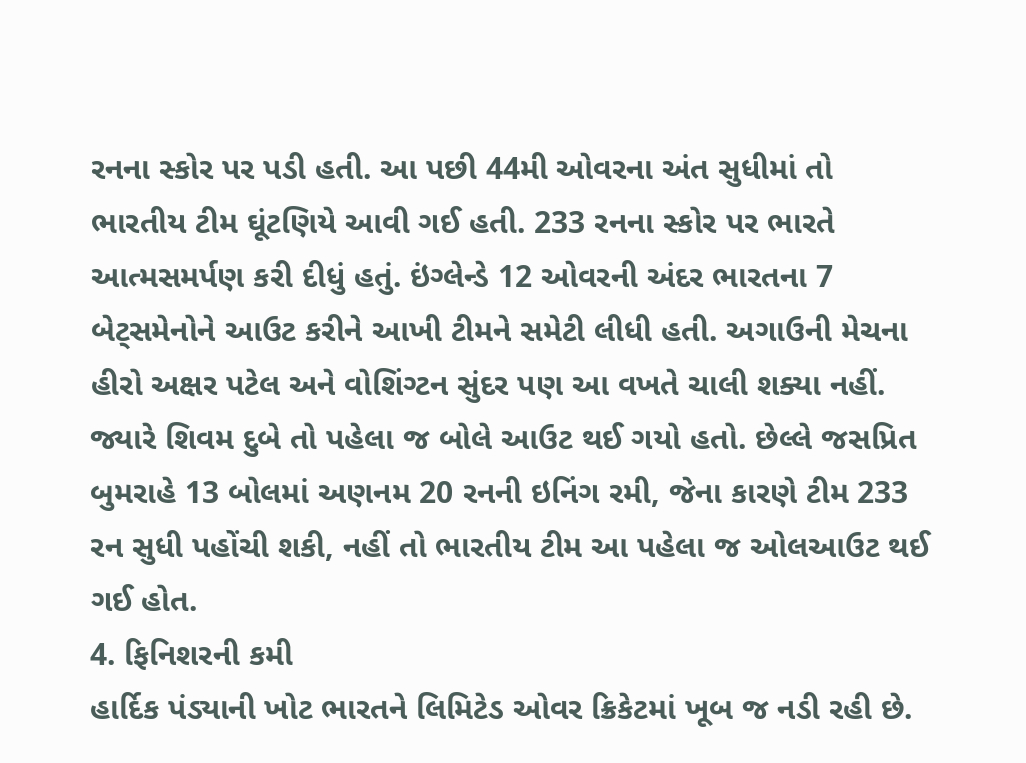રનના સ્કોર પર પડી હતી. આ પછી 44મી ઓવરના અંત સુધીમાં તો ભારતીય ટીમ ઘૂંટણિયે આવી ગઈ હતી. 233 રનના સ્કોર પર ભારતે આત્મસમર્પણ કરી દીધું હતું. ઇંગ્લેન્ડે 12 ઓવરની અંદર ભારતના 7 બેટ્સમેનોને આઉટ કરીને આખી ટીમને સમેટી લીધી હતી. અગાઉની મેચના હીરો અક્ષર પટેલ અને વોશિંગ્ટન સુંદર પણ આ વખતે ચાલી શક્યા નહીં. જ્યારે શિવમ દુબે તો પહેલા જ બોલે આઉટ થઈ ગયો હતો. છેલ્લે જસપ્રિત બુમરાહે 13 બોલમાં અણનમ 20 રનની ઇનિંગ રમી, જેના કારણે ટીમ 233 રન સુધી પહોંચી શકી, નહીં તો ભારતીય ટીમ આ પહેલા જ ઓલઆઉટ થઈ ગઈ હોત.
4. ફિનિશરની કમી
હાર્દિક પંડ્યાની ખોટ ભારતને લિમિટેડ ઓવર ક્રિકેટમાં ખૂબ જ નડી રહી છે.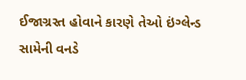ઈજાગ્રસ્ત હોવાને કારણે તેઓ ઇંગ્લેન્ડ સામેની વનડે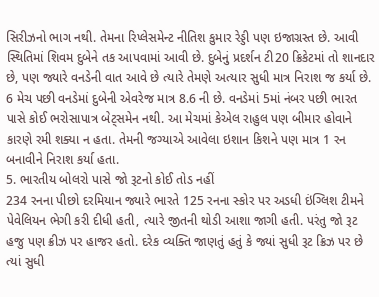સિરીઝનો ભાગ નથી. તેમના રિપ્લેસમેન્ટ નીતિશ કુમાર રેડ્ડી પણ ઇજાગ્રસ્ત છે. આવી સ્થિતિમાં શિવમ દુબેને તક આપવામાં આવી છે. દુબેનું પ્રદર્શન ટી20 ક્રિકેટમાં તો શાનદાર છે, પણ જ્યારે વનડેની વાત આવે છે ત્યારે તેમણે અત્યાર સુધી માત્ર નિરાશ જ કર્યા છે. 6 મેચ પછી વનડેમાં દુબેની એવરેજ માત્ર 8.6 ની છે. વનડેમાં 5માં નંબર પછી ભારત પાસે કોઈ ભરોસાપાત્ર બેટ્સમેન નથી. આ મેચમાં કેએલ રાહુલ પણ બીમાર હોવાને કારણે રમી શક્યા ન હતા. તેમની જગ્યાએ આવેલા ઇશાન કિશને પણ માત્ર 1 રન બનાવીને નિરાશ કર્યા હતા.
5. ભારતીય બોલરો પાસે જો રૂટનો કોઈ તોડ નહીં
234 રનના પીછો દરમિયાન જ્યારે ભારતે 125 રનના સ્કોર પર અડધી ઇંગ્લિશ ટીમને પેવેલિયન ભેગી કરી દીધી હતી, ત્યારે જીતની થોડી આશા જાગી હતી. પરંતુ જો રૂટ હજુ પણ ક્રીઝ પર હાજર હતો. દરેક વ્યક્તિ જાણતું હતું કે જ્યાં સુધી રૂટ ક્રિઝ પર છે ત્યાં સુધી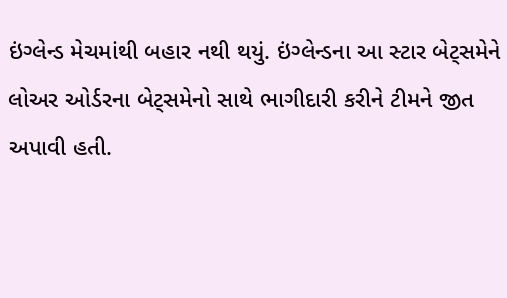ઇંગ્લેન્ડ મેચમાંથી બહાર નથી થયું. ઇંગ્લેન્ડના આ સ્ટાર બેટ્સમેને લોઅર ઓર્ડરના બેટ્સમેનો સાથે ભાગીદારી કરીને ટીમને જીત અપાવી હતી.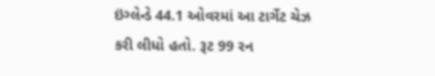ઇંગ્લેન્ડે 44.1 ઓવરમાં આ ટાર્ગેટ ચેઝ કરી લીધો હતો. રૂટ 99 રન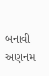બનાવી અણનમ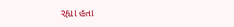રહ્યા હતા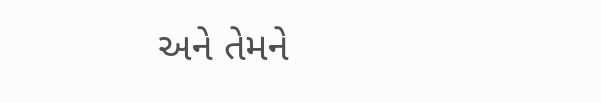અને તેમને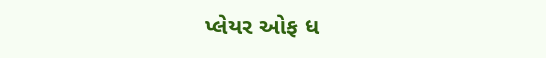પ્લેયર ઓફ ધ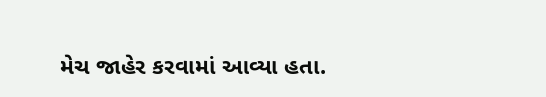મેચ જાહેર કરવામાં આવ્યા હતા.